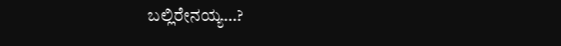ಬಲ್ಲಿರೇನಯ್ಯ…?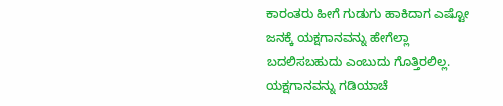ಕಾರಂತರು ಹೀಗೆ ಗುಡುಗು ಹಾಕಿದಾಗ ಎಷ್ಟೋ ಜನಕ್ಕೆ ಯಕ್ಷಗಾನವನ್ನು ಹೇಗೆಲ್ಲಾ ಬದಲಿಸಬಹುದು ಎಂಬುದು ಗೊತ್ತಿರಲಿಲ್ಲ. ಯಕ್ಷಗಾನವನ್ನು ಗಡಿಯಾಚೆ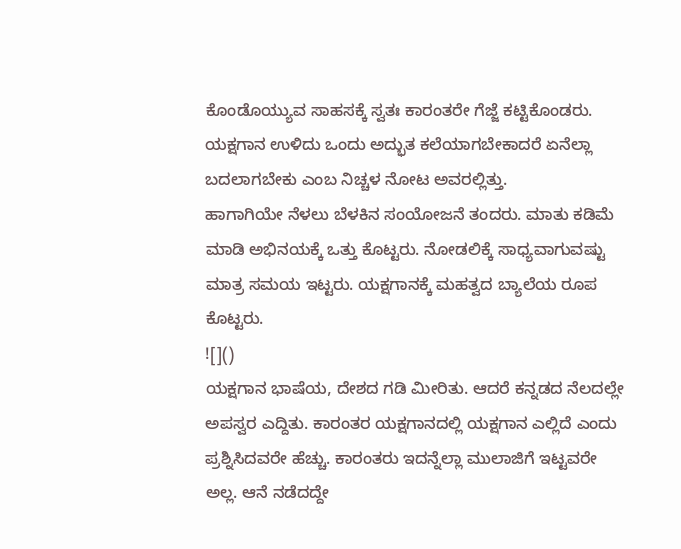ಕೊಂಡೊಯ್ಯುವ ಸಾಹಸಕ್ಕೆ ಸ್ವತಃ ಕಾರಂತರೇ ಗೆಜ್ಜೆ ಕಟ್ಟಿಕೊಂಡರು. ಯಕ್ಷಗಾನ ಉಳಿದು ಒಂದು ಅದ್ಭುತ ಕಲೆಯಾಗಬೇಕಾದರೆ ಏನೆಲ್ಲಾ ಬದಲಾಗಬೇಕು ಎಂಬ ನಿಚ್ಚಳ ನೋಟ ಅವರಲ್ಲಿತ್ತು.
ಹಾಗಾಗಿಯೇ ನೆಳಲು ಬೆಳಕಿನ ಸಂಯೋಜನೆ ತಂದರು. ಮಾತು ಕಡಿಮೆ ಮಾಡಿ ಅಭಿನಯಕ್ಕೆ ಒತ್ತು ಕೊಟ್ಟರು. ನೋಡಲಿಕ್ಕೆ ಸಾಧ್ಯವಾಗುವಷ್ಟು ಮಾತ್ರ ಸಮಯ ಇಟ್ಟರು. ಯಕ್ಷಗಾನಕ್ಕೆ ಮಹತ್ವದ ಬ್ಯಾಲೆಯ ರೂಪ ಕೊಟ್ಟರು.
![]()
ಯಕ್ಷಗಾನ ಭಾಷೆಯ, ದೇಶದ ಗಡಿ ಮೀರಿತು. ಆದರೆ ಕನ್ನಡದ ನೆಲದಲ್ಲೇ ಅಪಸ್ವರ ಎದ್ದಿತು. ಕಾರಂತರ ಯಕ್ಷಗಾನದಲ್ಲಿ ಯಕ್ಷಗಾನ ಎಲ್ಲಿದೆ ಎಂದು ಪ್ರಶ್ನಿಸಿದವರೇ ಹೆಚ್ಚು. ಕಾರಂತರು ಇದನ್ನೆಲ್ಲಾ ಮುಲಾಜಿಗೆ ಇಟ್ಟವರೇ ಅಲ್ಲ. ಆನೆ ನಡೆದದ್ದೇ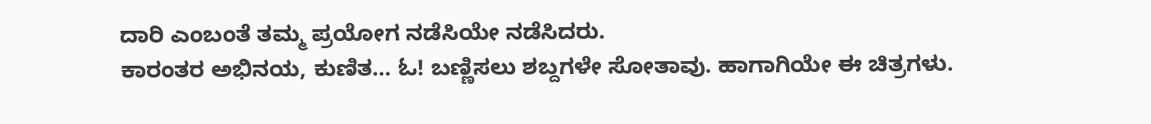ದಾರಿ ಎಂಬಂತೆ ತಮ್ಮ ಪ್ರಯೋಗ ನಡೆಸಿಯೇ ನಡೆಸಿದರು.
ಕಾರಂತರ ಅಭಿನಯ, ಕುಣಿತ… ಓ! ಬಣ್ಣಿಸಲು ಶಬ್ದಗಳೇ ಸೋತಾವು. ಹಾಗಾಗಿಯೇ ಈ ಚಿತ್ರಗಳು.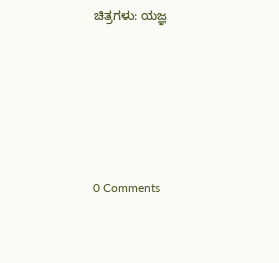ಚಿತ್ರಗಳು: ಯಜ್ಞ





0 Comments